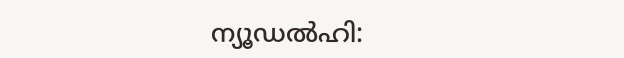ന്യൂഡൽഹി: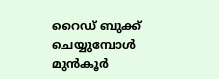റൈഡ് ബുക്ക് ചെയ്യുമ്പോൾ മുൻകൂർ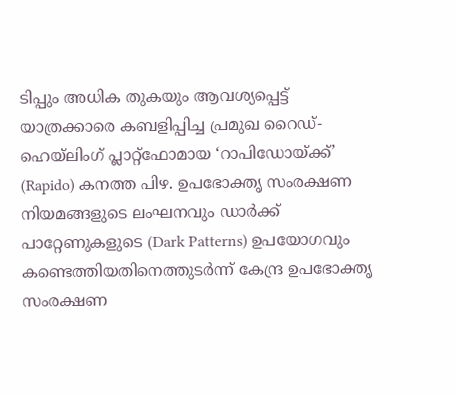ടിപ്പും അധിക തുകയും ആവശ്യപ്പെട്ട് യാത്രക്കാരെ കബളിപ്പിച്ച പ്രമുഖ റൈഡ്-ഹെയ്ലിംഗ് പ്ലാറ്റ്ഫോമായ ‘റാപിഡോയ്ക്ക്’ (Rapido) കനത്ത പിഴ. ഉപഭോക്തൃ സംരക്ഷണ നിയമങ്ങളുടെ ലംഘനവും ഡാർക്ക് പാറ്റേണുകളുടെ (Dark Patterns) ഉപയോഗവും കണ്ടെത്തിയതിനെത്തുടർന്ന് കേന്ദ്ര ഉപഭോക്തൃ സംരക്ഷണ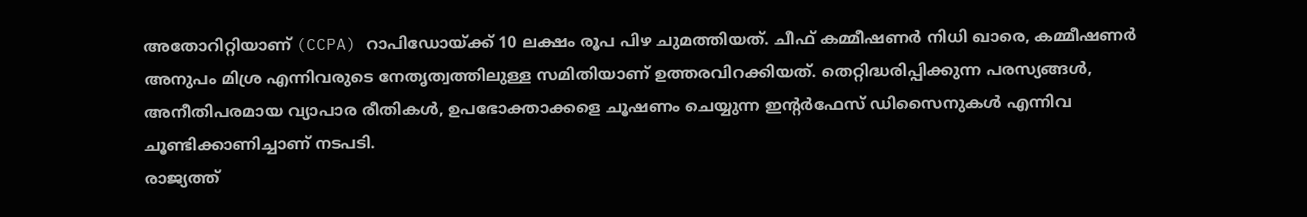അതോറിറ്റിയാണ് (CCPA) റാപിഡോയ്ക്ക് 10 ലക്ഷം രൂപ പിഴ ചുമത്തിയത്. ചീഫ് കമ്മീഷണർ നിധി ഖാരെ, കമ്മീഷണർ അനുപം മിശ്ര എന്നിവരുടെ നേതൃത്വത്തിലുള്ള സമിതിയാണ് ഉത്തരവിറക്കിയത്. തെറ്റിദ്ധരിപ്പിക്കുന്ന പരസ്യങ്ങൾ, അനീതിപരമായ വ്യാപാര രീതികൾ, ഉപഭോക്താക്കളെ ചൂഷണം ചെയ്യുന്ന ഇന്റർഫേസ് ഡിസൈനുകൾ എന്നിവ ചൂണ്ടിക്കാണിച്ചാണ് നടപടി.
രാജ്യത്ത്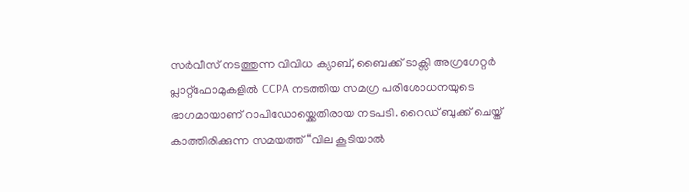സർവീസ് നടത്തുന്ന വിവിധ ക്യാബ്, ബൈക്ക് ടാക്സി അഗ്രഗേറ്റർ പ്ലാറ്റ്ഫോമുകളിൽ CCPA നടത്തിയ സമഗ്ര പരിശോധനയുടെ ഭാഗമായാണ് റാപിഡോയ്ക്കെതിരായ നടപടി. റൈഡ് ബുക്ക് ചെയ്ത് കാത്തിരിക്കുന്ന സമയത്ത് “വില കൂടിയാൽ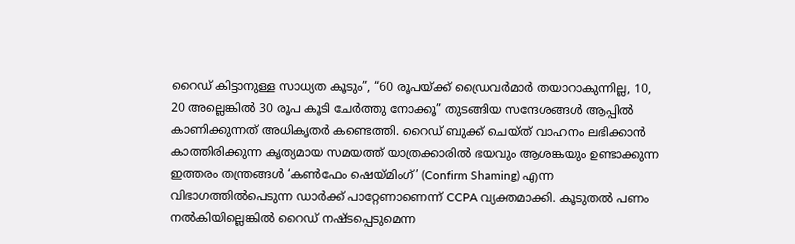റൈഡ് കിട്ടാനുള്ള സാധ്യത കൂടും”, “60 രൂപയ്ക്ക് ഡ്രൈവർമാർ തയാറാകുന്നില്ല, 10, 20 അല്ലെങ്കിൽ 30 രൂപ കൂടി ചേർത്തു നോക്കൂ” തുടങ്ങിയ സന്ദേശങ്ങൾ ആപ്പിൽ കാണിക്കുന്നത് അധികൃതർ കണ്ടെത്തി. റൈഡ് ബുക്ക് ചെയ്ത് വാഹനം ലഭിക്കാൻ കാത്തിരിക്കുന്ന കൃത്യമായ സമയത്ത് യാത്രക്കാരിൽ ഭയവും ആശങ്കയും ഉണ്ടാക്കുന്ന ഇത്തരം തന്ത്രങ്ങൾ ‘കൺഫേം ഷെയ്മിംഗ്’ (Confirm Shaming) എന്ന വിഭാഗത്തിൽപെടുന്ന ഡാർക്ക് പാറ്റേണാണെന്ന് CCPA വ്യക്തമാക്കി. കൂടുതൽ പണം നൽകിയില്ലെങ്കിൽ റൈഡ് നഷ്ടപ്പെടുമെന്ന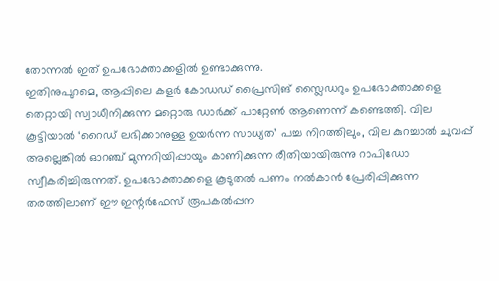തോന്നൽ ഇത് ഉപഭോക്താക്കളിൽ ഉണ്ടാക്കുന്നു.
ഇതിനുപുറമെ, ആപ്പിലെ കളർ കോഡഡ് പ്രൈസിങ് സ്ലൈഡറും ഉപഭോക്താക്കളെ തെറ്റായി സ്വാധീനിക്കുന്ന മറ്റൊരു ഡാർക്ക് പാറ്റേൺ ആണെന്ന് കണ്ടെത്തി. വില കൂട്ടിയാൽ ‘റൈഡ് ലഭിക്കാനുള്ള ഉയർന്ന സാധ്യത’ പച്ച നിറത്തിലും, വില കുറച്ചാൽ ചുവപ്പ് അല്ലെങ്കിൽ ഓറഞ്ച് മുന്നറിയിപ്പായും കാണിക്കുന്ന രീതിയായിരുന്നു റാപിഡോ സ്വീകരിച്ചിരുന്നത്. ഉപഭോക്താക്കളെ കൂടുതൽ പണം നൽകാൻ പ്രേരിപ്പിക്കുന്ന തരത്തിലാണ് ഈ ഇന്റർഫേസ് രൂപകൽപ്പന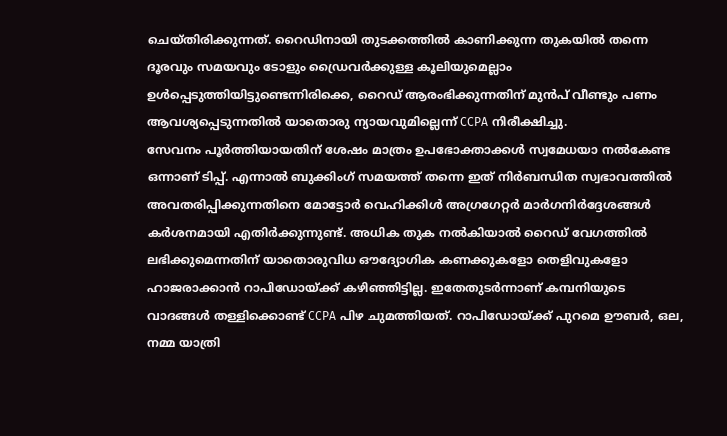ചെയ്തിരിക്കുന്നത്. റൈഡിനായി തുടക്കത്തിൽ കാണിക്കുന്ന തുകയിൽ തന്നെ ദൂരവും സമയവും ടോളും ഡ്രൈവർക്കുള്ള കൂലിയുമെല്ലാം ഉൾപ്പെടുത്തിയിട്ടുണ്ടെന്നിരിക്കെ, റൈഡ് ആരംഭിക്കുന്നതിന് മുൻപ് വീണ്ടും പണം ആവശ്യപ്പെടുന്നതിൽ യാതൊരു ന്യായവുമില്ലെന്ന് CCPA നിരീക്ഷിച്ചു.
സേവനം പൂർത്തിയായതിന് ശേഷം മാത്രം ഉപഭോക്താക്കൾ സ്വമേധയാ നൽകേണ്ട ഒന്നാണ് ടിപ്പ്. എന്നാൽ ബുക്കിംഗ് സമയത്ത് തന്നെ ഇത് നിർബന്ധിത സ്വഭാവത്തിൽ അവതരിപ്പിക്കുന്നതിനെ മോട്ടോർ വെഹിക്കിൾ അഗ്രഗേറ്റർ മാർഗനിർദ്ദേശങ്ങൾ കർശനമായി എതിർക്കുന്നുണ്ട്. അധിക തുക നൽകിയാൽ റൈഡ് വേഗത്തിൽ ലഭിക്കുമെന്നതിന് യാതൊരുവിധ ഔദ്യോഗിക കണക്കുകളോ തെളിവുകളോ ഹാജരാക്കാൻ റാപിഡോയ്ക്ക് കഴിഞ്ഞിട്ടില്ല. ഇതേതുടർന്നാണ് കമ്പനിയുടെ വാദങ്ങൾ തള്ളിക്കൊണ്ട് CCPA പിഴ ചുമത്തിയത്. റാപിഡോയ്ക്ക് പുറമെ ഊബർ, ഒല, നമ്മ യാത്രി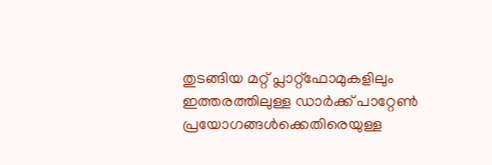തുടങ്ങിയ മറ്റ് പ്ലാറ്റ്ഫോമുകളിലും ഇത്തരത്തിലുള്ള ഡാർക്ക് പാറ്റേൺ പ്രയോഗങ്ങൾക്കെതിരെയുള്ള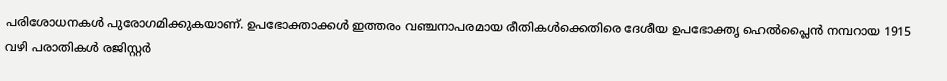പരിശോധനകൾ പുരോഗമിക്കുകയാണ്. ഉപഭോക്താക്കൾ ഇത്തരം വഞ്ചനാപരമായ രീതികൾക്കെതിരെ ദേശീയ ഉപഭോക്തൃ ഹെൽപ്ലൈൻ നമ്പറായ 1915 വഴി പരാതികൾ രജിസ്റ്റർ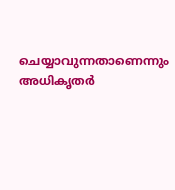ചെയ്യാവുന്നതാണെന്നും അധികൃതർ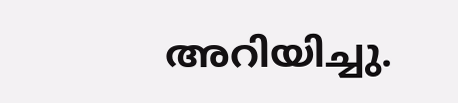അറിയിച്ചു.